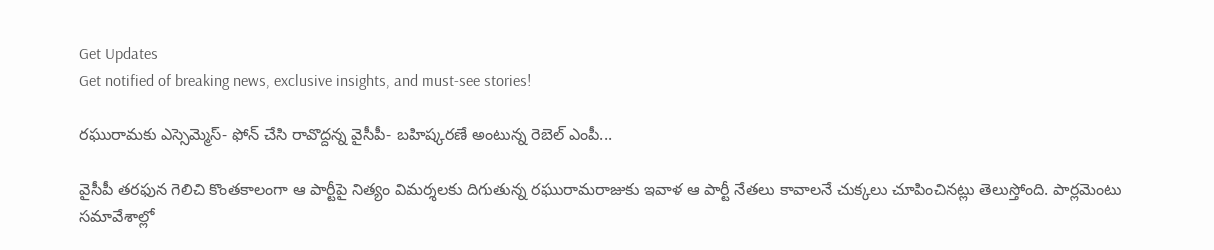Get Updates
Get notified of breaking news, exclusive insights, and must-see stories!

రఘురామకు ఎస్సెమ్మెస్‌- ఫోన్‌ చేసి రావొద్దన్న వైసీపీ- బహిష్కరణే అంటున్న రెబెల్‌ ఎంపీ...

వైసీపీ తరఫున గెలిచి కొంతకాలంగా ఆ పార్టీపై నిత్యం విమర్శలకు దిగుతున్న రఘురామరాజుకు ఇవాళ ఆ పార్టీ నేతలు కావాలనే చుక్కలు చూపించినట్లు తెలుస్తోంది. పార్లమెంటు సమావేశాల్లో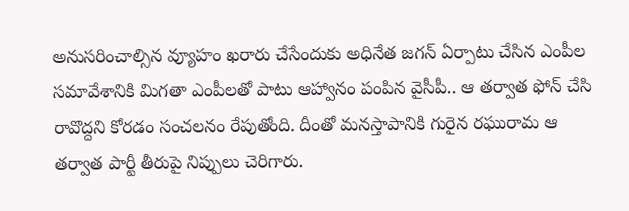అనుసరించాల్సిన వ్యూహం ఖరారు చేసేందుకు అధినేత జగన్ ఏర్పాటు చేసిన ఎంపీల సమావేశానికి మిగతా ఎంపీలతో పాటు ఆహ్వానం పంపిన వైసీపీ.. ఆ తర్వాత ఫోన్‌ చేసి రావొద్దని కోరడం సంచలనం రేపుతోంది. దీంతో మనస్తాపానికి గురైన రఘురామ ఆ తర్వాత పార్టీ తీరుపై నిప్పులు చెరిగారు.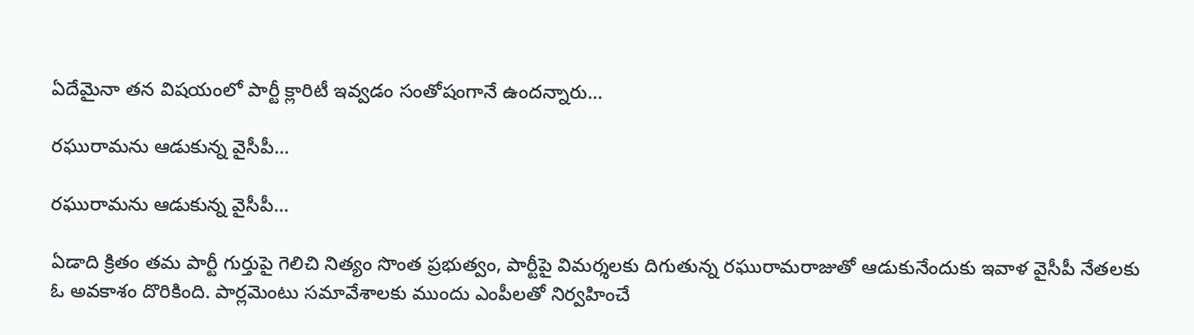ఏదేమైనా తన విషయంలో పార్టీ క్లారిటీ ఇవ్వడం సంతోషంగానే ఉందన్నారు...

రఘురామను ఆడుకున్న వైసీపీ...

రఘురామను ఆడుకున్న వైసీపీ...

ఏడాది క్రితం తమ పార్టీ గుర్తుపై గెలిచి నిత్యం సొంత ప్రభుత్వం, పార్టీపై విమర్శలకు దిగుతున్న రఘురామరాజుతో ఆడుకునేందుకు ఇవాళ వైసీపీ నేతలకు ఓ అవకాశం దొరికింది. పార్లమెంటు సమావేశాలకు ముందు ఎంపీలతో నిర్వహించే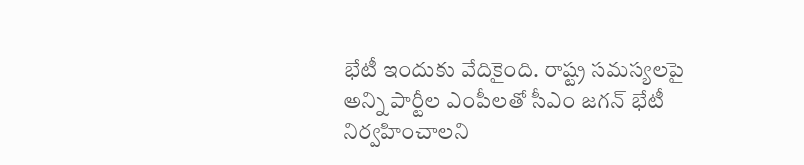భేటీ ఇందుకు వేదికైంది. రాష్ట్ర సమస్యలపై అన్ని పార్టీల ఎంపీలతో సీఎం జగన్‌ భేటీ నిర్వహించాలని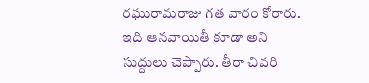రఘురామరాజు గత వారం కోరారు. ఇది ఆనవాయితీ కూడా అని సుద్దులు చెప్పారు. తీరా చివరి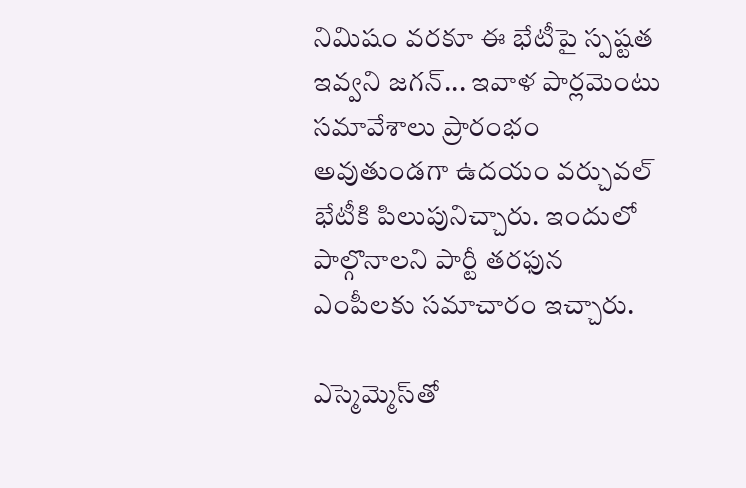నిమిషం వరకూ ఈ భేటీపై స్పష్టత ఇవ్వని జగన్‌... ఇవాళ పార్లమెంటు సమావేశాలు ప్రారంభం అవుతుండగా ఉదయం వర్చువల్‌ భేటీకి పిలుపునిచ్చారు. ఇందులో పాల్గొనాలని పార్టీ తరఫున ఎంపీలకు సమాచారం ఇచ్చారు.

ఎస్మెమ్మెస్‌తో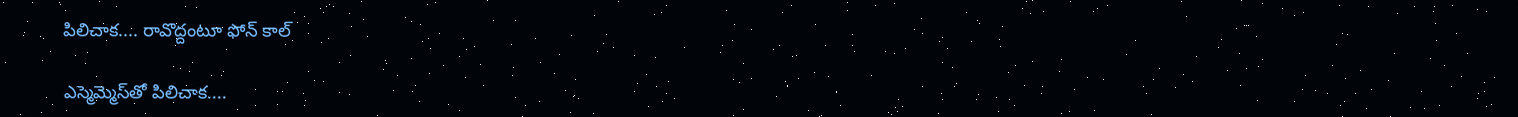పిలిచాక.... రావొద్దంటూ ఫోన్‌ కాల్‌

ఎస్మెమ్మెస్‌తో పిలిచాక....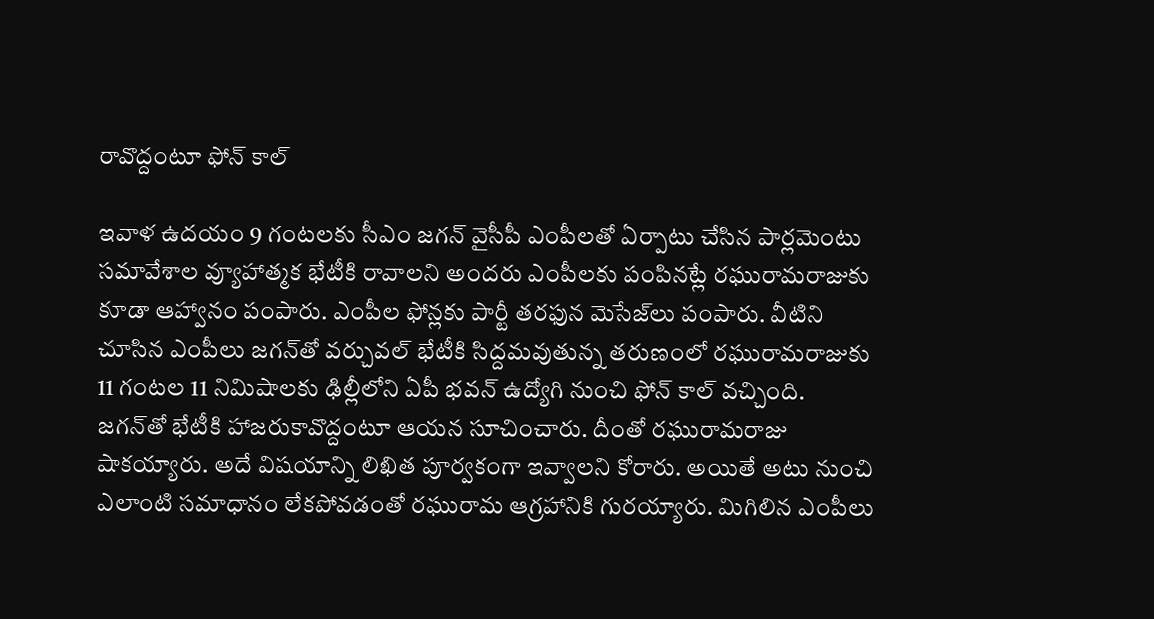రావొద్దంటూ ఫోన్‌ కాల్‌

ఇవాళ ఉదయం 9 గంటలకు సీఎం జగన్‌ వైసీపీ ఎంపీలతో ఏర్పాటు చేసిన పార్లమెంటు సమావేశాల వ్యూహాత్మక భేటీకి రావాలని అందరు ఎంపీలకు పంపినట్లే రఘురామరాజుకు కూడా ఆహ్వానం పంపారు. ఎంపీల ఫోన్లకు పార్టీ తరఫున మెసేజ్‌లు పంపారు. వీటిని చూసిన ఎంపీలు జగన్‌తో వర్చువల్‌ భేటీకి సిద్దమవుతున్న తరుణంలో రఘురామరాజుకు 11 గంటల 11 నిమిషాలకు ఢిల్లీలోని ఏపీ భవన్‌ ఉద్యోగి నుంచి ఫోన్ కాల్‌ వచ్చింది. జగన్‌తో భేటీకి హాజరుకావొద్దంటూ ఆయన సూచించారు. దీంతో రఘురామరాజు షాకయ్యారు. అదే విషయాన్ని లిఖిత పూర్వకంగా ఇవ్వాలని కోరారు. అయితే అటు నుంచి ఎలాంటి సమాధానం లేకపోవడంతో రఘురామ ఆగ్రహానికి గురయ్యారు. మిగిలిన ఎంపీలు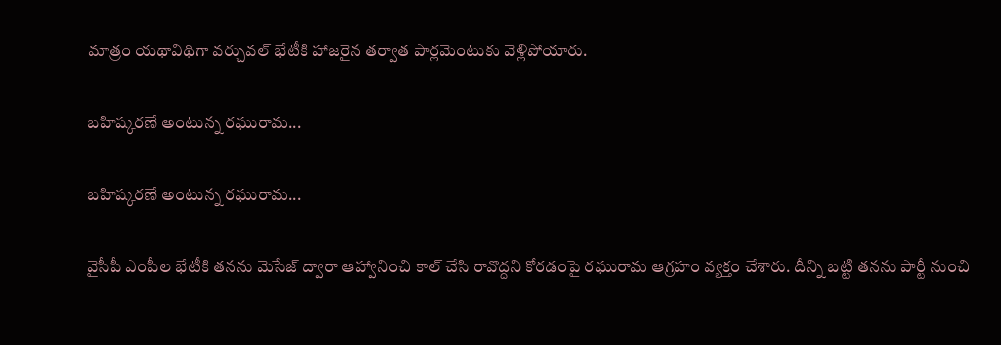మాత్రం యథావిథిగా వర్చువల్‌ భేటీకి హాజరైన తర్వాత పార్లమెంటుకు వెళ్లిపోయారు.

బహిష్కరణే అంటున్న రఘురామ...

బహిష్కరణే అంటున్న రఘురామ...

వైసీపీ ఎంపీల భేటీకి తనను మెసేజ్‌ ద్వారా ఆహ్వానించి కాల్‌ చేసి రావొద్దని కోరడంపై రఘురామ ఆగ్రహం వ్యక్తం చేశారు. దీన్ని బట్టి తనను పార్టీ నుంచి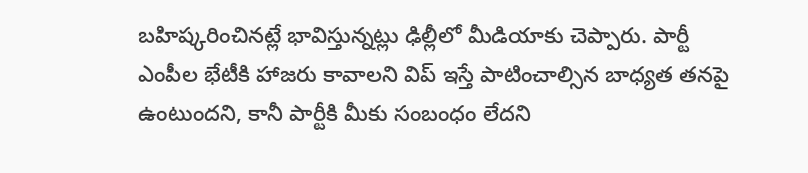బహిష్కరించినట్లే భావిస్తున్నట్లు ఢిల్లీలో మీడియాకు చెప్పారు. పార్టీ ఎంపీల భేటీకి హాజరు కావాలని విప్‌ ఇస్తే పాటించాల్సిన బాధ్యత తనపై ఉంటుందని, కానీ పార్టీకి మీకు సంబంధం లేదని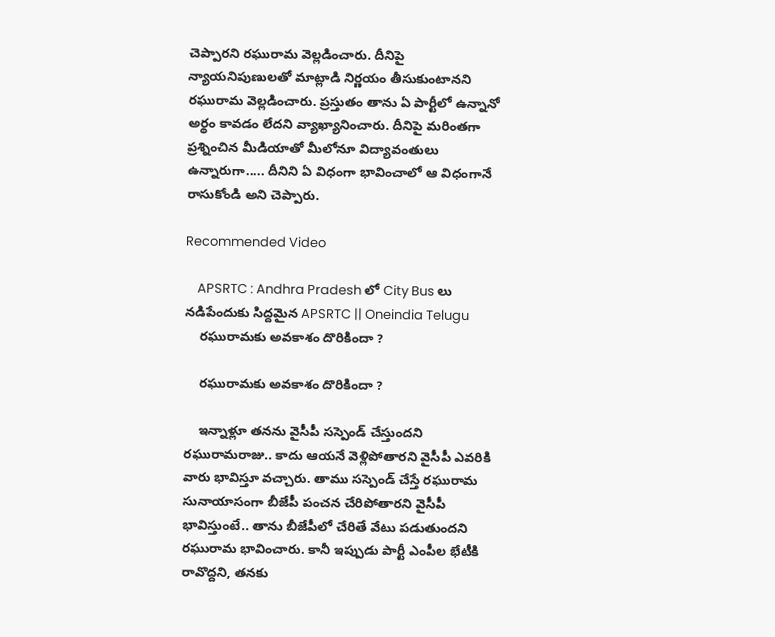చెప్పారని రఘురామ వెల్లడించారు. దీనిపై న్యాయనిపుణులతో మాట్లాడి నిర్ణయం తీసుకుంటానని రఘురామ వెల్లడించారు. ప్రస్తుతం తాను ఏ పార్టీలో ఉన్నానో అర్థం కావడం లేదని వ్యాఖ్యానించారు. దీనిపై మరింతగా ప్రశ్నించిన మీడియాతో మీలోనూ విద్యావంతులు ఉన్నారుగా..... దీనిని ఏ విధంగా భావించాలో ఆ విధంగానే రాసుకోండి అని చెప్పారు.

Recommended Video

    APSRTC : Andhra Pradesh లో City Bus లు నడిపేందుకు సిద్దమైన APSRTC || Oneindia Telugu
    రఘురామకు అవకాశం దొరికిందా ?

    రఘురామకు అవకాశం దొరికిందా ?

    ఇన్నాళ్లూ తనను వైసీపీ సస్పెండ్‌ చేస్తుందని రఘురామరాజు.. కాదు ఆయనే వెళ్లిపోతారని వైసీపీ ఎవరికి వారు భావిస్తూ వచ్చారు. తాము సస్పెండ్‌ చేస్తే రఘురామ సునాయాసంగా బీజేపీ పంచన చేరిపోతారని వైసీపీ భావిస్తుంటే.. తాను బీజేపీలో చేరితే వేటు పడుతుందని రఘురామ భావించారు. కానీ ఇప్పుడు పార్టీ ఎంపీల భేటీకి రావొద్దని, తనకు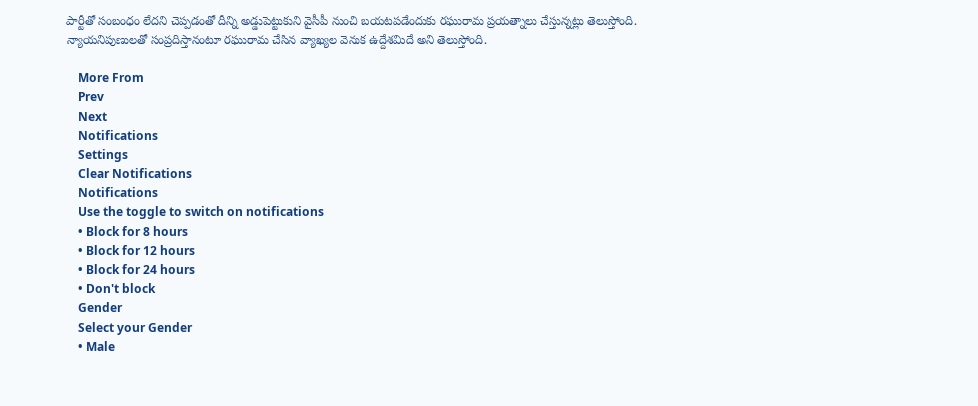పార్టీతో సంబంధం లేదని చెప్పడంతో దీన్ని అడ్డుపెట్టుకుని వైసీపీ నుంచి బయటపడేందుకు రఘురామ ప్రయత్నాలు చేస్తున్నట్లు తెలుస్తోంది. న్యాయనిపుణులతో సంప్రదిస్తానంటూ రఘురామ చేసిన వ్యాఖ్యల వెనుక ఉద్దేశమిదే అని తెలుస్తోంది.

    More From
    Prev
    Next
    Notifications
    Settings
    Clear Notifications
    Notifications
    Use the toggle to switch on notifications
    • Block for 8 hours
    • Block for 12 hours
    • Block for 24 hours
    • Don't block
    Gender
    Select your Gender
    • Male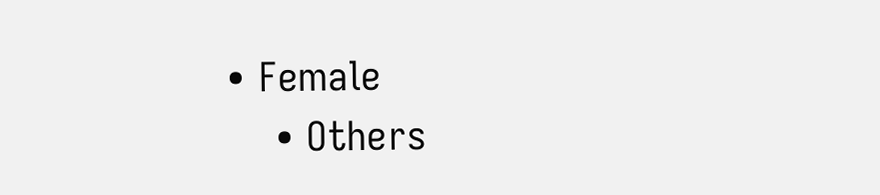• Female
    • Others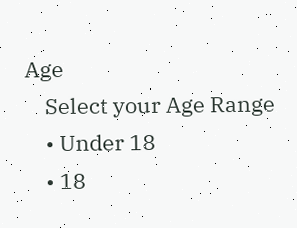Age
    Select your Age Range
    • Under 18
    • 18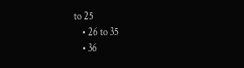to 25
    • 26 to 35
    • 36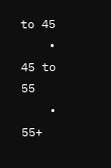to 45
    • 45 to 55
    • 55+